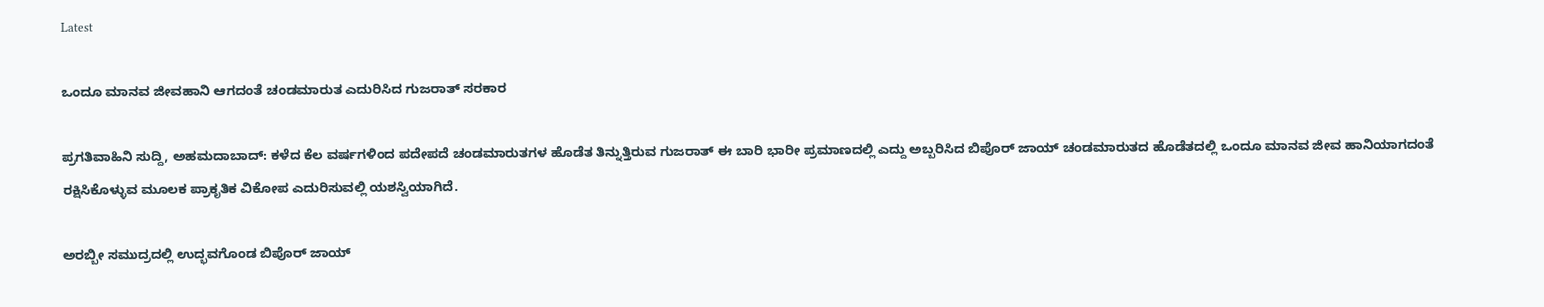Latest

ಒಂದೂ ಮಾನವ ಜೀವಹಾನಿ ಆಗದಂತೆ ಚಂಡಮಾರುತ ಎದುರಿಸಿದ ಗುಜರಾತ್ ಸರಕಾರ

ಪ್ರಗತಿವಾಹಿನಿ ಸುದ್ದಿ, ಅಹಮದಾಬಾದ್: ಕಳೆದ ಕೆಲ ವರ್ಷಗಳಿಂದ ಪದೇಪದೆ ಚಂಡಮಾರುತಗಳ ಹೊಡೆತ ತಿನ್ನುತ್ತಿರುವ ಗುಜರಾತ್ ಈ ಬಾರಿ ಭಾರೀ ಪ್ರಮಾಣದಲ್ಲಿ ಎದ್ದು ಅಬ್ಬರಿಸಿದ ಬಿಪೊರ್ ಜಾಯ್ ಚಂಡಮಾರುತದ ಹೊಡೆತದಲ್ಲಿ ಒಂದೂ ಮಾನವ ಜೀವ ಹಾನಿಯಾಗದಂತೆ ರಕ್ಷಿಸಿಕೊಳ್ಳುವ ಮೂಲಕ ಪ್ರಾಕೃತಿಕ ವಿಕೋಪ ಎದುರಿಸುವಲ್ಲಿ ಯಶಸ್ವಿಯಾಗಿದೆ.

ಅರಬ್ಬೀ ಸಮುದ್ರದಲ್ಲಿ ಉದ್ಭವಗೊಂಡ ಬಿಪೊರ್ ಜಾಯ್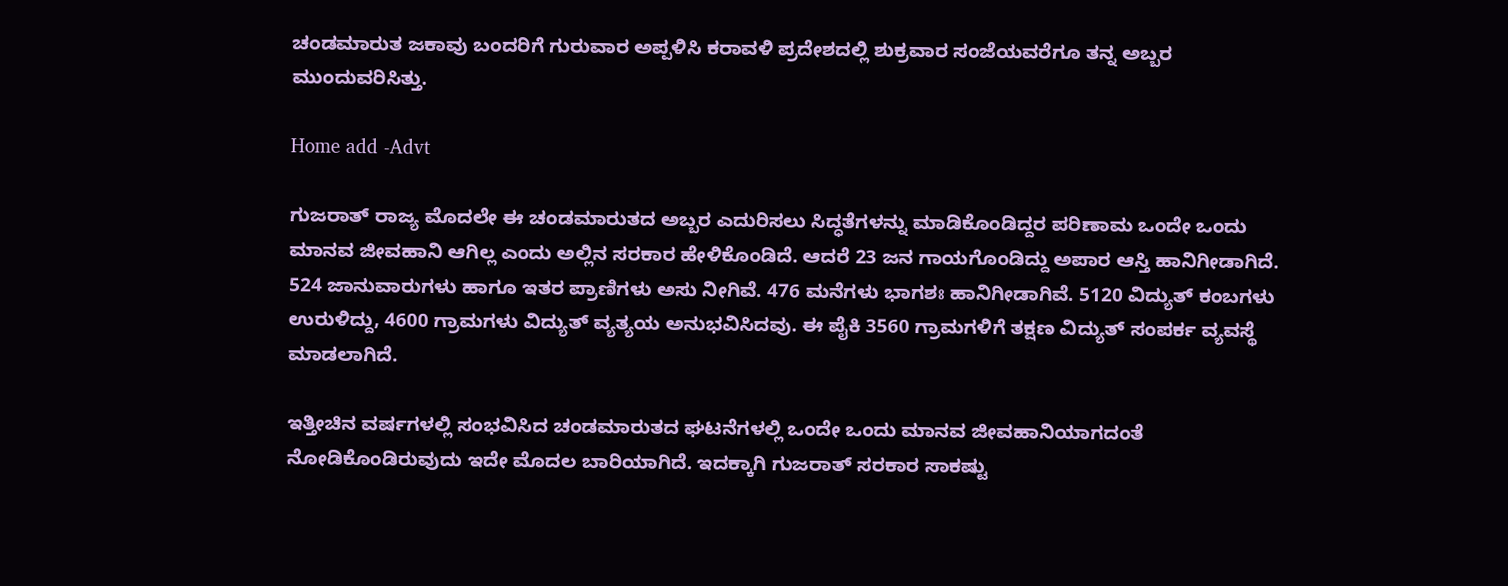ಚಂಡಮಾರುತ ಜಕಾವು ಬಂದರಿಗೆ ಗುರುವಾರ ಅಪ್ಪಳಿಸಿ ಕರಾವಳಿ ಪ್ರದೇಶದಲ್ಲಿ ಶುಕ್ರವಾರ ಸಂಜೆಯವರೆಗೂ ತನ್ನ ಅಬ್ಬರ ಮುಂದುವರಿಸಿತ್ತು.

Home add -Advt

ಗುಜರಾತ್ ರಾಜ್ಯ ಮೊದಲೇ ಈ ಚಂಡಮಾರುತದ ಅಬ್ಬರ ಎದುರಿಸಲು ಸಿದ್ಧತೆಗಳನ್ನು ಮಾಡಿಕೊಂಡಿದ್ದರ ಪರಿಣಾಮ ಒಂದೇ ಒಂದು ಮಾನವ ಜೀವಹಾನಿ ಆಗಿಲ್ಲ ಎಂದು ಅಲ್ಲಿನ ಸರಕಾರ ಹೇಳಿಕೊಂಡಿದೆ. ಆದರೆ 23 ಜನ ಗಾಯಗೊಂಡಿದ್ದು ಅಪಾರ ಆಸ್ತಿ ಹಾನಿಗೀಡಾಗಿದೆ. 524 ಜಾನುವಾರುಗಳು ಹಾಗೂ ಇತರ ಪ್ರಾಣಿಗಳು ಅಸು ನೀಗಿವೆ. 476 ಮನೆಗಳು ಭಾಗಶಃ ಹಾನಿಗೀಡಾಗಿವೆ. 5120 ವಿದ್ಯುತ್‌ ಕಂಬಗಳು ಉರುಳಿದ್ದು, 4600 ಗ್ರಾಮಗಳು ವಿದ್ಯುತ್‌ ವ್ಯತ್ಯಯ ಅನುಭವಿಸಿದವು. ಈ ಪೈಕಿ 3560 ಗ್ರಾಮಗಳಿಗೆ ತಕ್ಷಣ ವಿದ್ಯುತ್ ಸಂಪರ್ಕ ವ್ಯವಸ್ಥೆ ಮಾಡಲಾಗಿದೆ.

ಇತ್ತೀಚಿನ ವರ್ಷಗಳಲ್ಲಿ ಸಂಭವಿಸಿದ ಚಂಡಮಾರುತದ ಘಟನೆಗಳಲ್ಲಿ ಒಂದೇ ಒಂದು ಮಾನವ ಜೀವಹಾನಿಯಾಗದಂತೆ ನೋಡಿಕೊಂಡಿರುವುದು ಇದೇ ಮೊದಲ ಬಾರಿಯಾಗಿದೆ. ಇದಕ್ಕಾಗಿ ಗುಜರಾತ್ ಸರಕಾರ ಸಾಕಷ್ಟು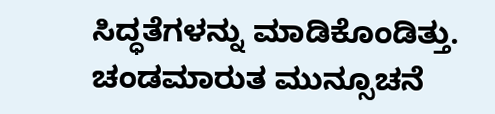ಸಿದ್ಧತೆಗಳನ್ನು ಮಾಡಿಕೊಂಡಿತ್ತು. ಚಂಡಮಾರುತ ಮುನ್ಸೂಚನೆ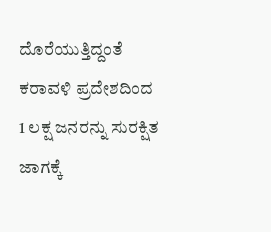ದೊರೆಯುತ್ತಿದ್ದಂತೆ ಕರಾವಳಿ ಪ್ರದೇಶದಿಂದ 1 ಲಕ್ಷ ಜನರನ್ನು ಸುರಕ್ಷಿತ ಜಾಗಕ್ಕೆ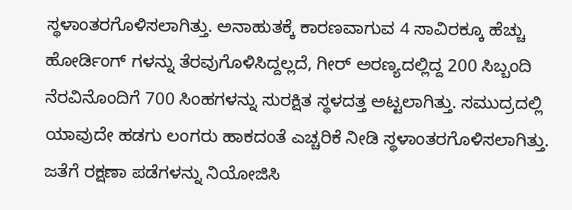ಸ್ಥಳಾಂತರಗೊಳಿಸಲಾಗಿತ್ತು. ಅನಾಹುತಕ್ಕೆ ಕಾರಣವಾಗುವ 4 ಸಾವಿರಕ್ಕೂ ಹೆಚ್ಚು ಹೋರ್ಡಿಂಗ್ ಗಳನ್ನು ತೆರವುಗೊಳಿಸಿದ್ದಲ್ಲದೆ, ಗೀರ್ ಅರಣ್ಯದಲ್ಲಿದ್ದ 200 ಸಿಬ್ಬಂದಿ ನೆರವಿನೊಂದಿಗೆ 700 ಸಿಂಹಗಳನ್ನು ಸುರಕ್ಷಿತ ಸ್ಥಳದತ್ತ ಅಟ್ಟಲಾಗಿತ್ತು. ಸಮುದ್ರದಲ್ಲಿ ಯಾವುದೇ ಹಡಗು ಲಂಗರು ಹಾಕದಂತೆ ಎಚ್ಚರಿಕೆ ನೀಡಿ ಸ್ಥಳಾಂತರಗೊಳಿಸಲಾಗಿತ್ತು. ಜತೆಗೆ ರಕ್ಷಣಾ ಪಡೆಗಳನ್ನು ನಿಯೋಜಿಸಿ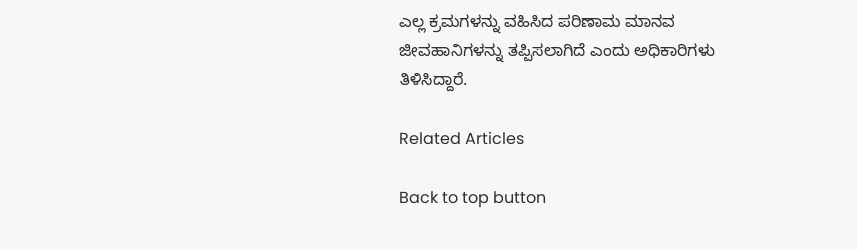ಎಲ್ಲ ಕ್ರಮಗಳನ್ನು ವಹಿಸಿದ ಪರಿಣಾಮ ಮಾನವ ಜೀವಹಾನಿಗಳನ್ನು ತಪ್ಪಿಸಲಾಗಿದೆ ಎಂದು ಅಧಿಕಾರಿಗಳು ತಿಳಿಸಿದ್ದಾರೆ.

Related Articles

Back to top button